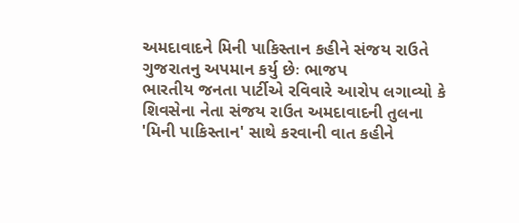અમદાવાદને મિની પાકિસ્તાન કહીને સંજય રાઉતે ગુજરાતનુ અપમાન કર્યુ છેઃ ભાજપ
ભારતીય જનતા પાર્ટીએ રવિવારે આરોપ લગાવ્યો કે શિવસેના નેતા સંજય રાઉત અમદાવાદની તુલના 'મિની પાકિસ્તાન' સાથે કરવાની વાત કહીને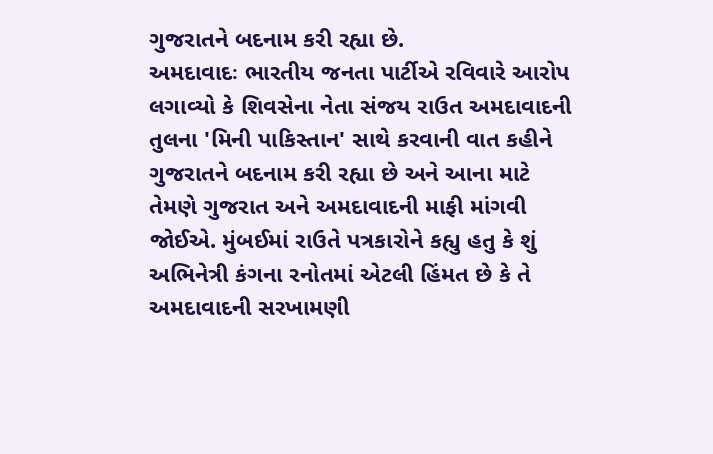ગુજરાતને બદનામ કરી રહ્યા છે.
અમદાવાદઃ ભારતીય જનતા પાર્ટીએ રવિવારે આરોપ લગાવ્યો કે શિવસેના નેતા સંજય રાઉત અમદાવાદની તુલના 'મિની પાકિસ્તાન' સાથે કરવાની વાત કહીને ગુજરાતને બદનામ કરી રહ્યા છે અને આના માટે તેમણે ગુજરાત અને અમદાવાદની માફી માંગવી જોઈએ. મુંબઈમાં રાઉતે પત્રકારોને કહ્યુ હતુ કે શું અભિનેત્રી કંગના રનોતમાં એટલી હિંમત છે કે તે અમદાવાદની સરખામણી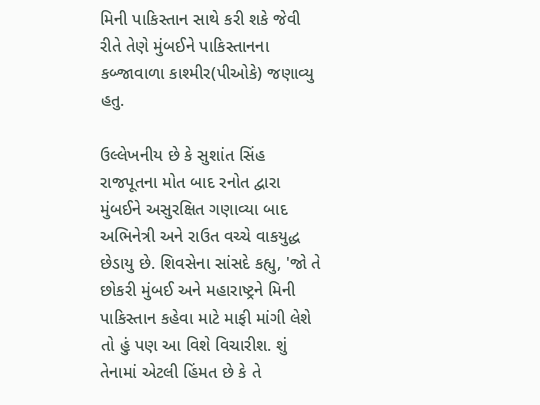મિની પાકિસ્તાન સાથે કરી શકે જેવી રીતે તેણે મુંબઈને પાકિસ્તાનના કબ્જાવાળા કાશ્મીર(પીઓકે) જણાવ્યુ હતુ.

ઉલ્લેખનીય છે કે સુશાંત સિંહ રાજપૂતના મોત બાદ રનોત દ્વારા મુંબઈને અસુરક્ષિત ગણાવ્યા બાદ અભિનેત્રી અને રાઉત વચ્ચે વાકયુદ્ધ છેડાયુ છે. શિવસેના સાંસદે કહ્યુ, 'જો તે છોકરી મુંબઈ અને મહારાષ્ટ્રને મિની પાકિસ્તાન કહેવા માટે માફી માંગી લેશે તો હું પણ આ વિશે વિચારીશ. શું તેનામાં એટલી હિંમત છે કે તે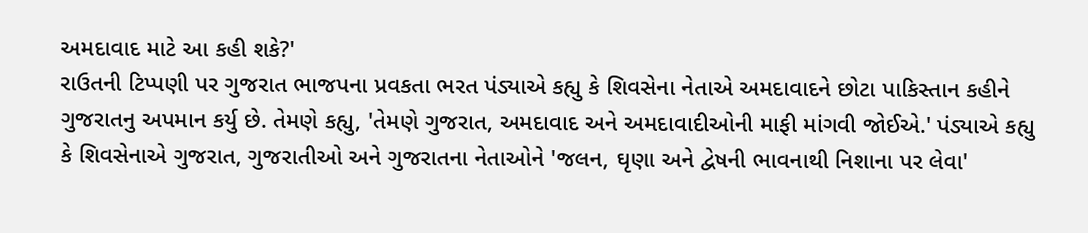અમદાવાદ માટે આ કહી શકે?'
રાઉતની ટિપ્પણી પર ગુજરાત ભાજપના પ્રવકતા ભરત પંડ્યાએ કહ્યુ કે શિવસેના નેતાએ અમદાવાદને છોટા પાકિસ્તાન કહીને ગુજરાતનુ અપમાન કર્યુ છે. તેમણે કહ્યુ, 'તેમણે ગુજરાત, અમદાવાદ અને અમદાવાદીઓની માફી માંગવી જોઈએ.' પંડ્યાએ કહ્યુ કે શિવસેનાએ ગુજરાત, ગુજરાતીઓ અને ગુજરાતના નેતાઓને 'જલન, ઘૃણા અને દ્વેષની ભાવનાથી નિશાના પર લેવા'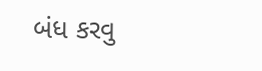બંધ કરવુ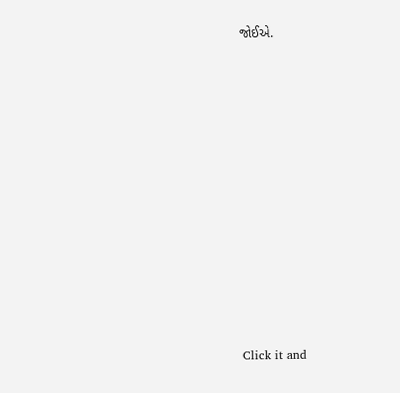જોઈએ.












Click it and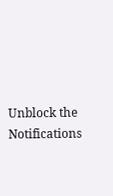Unblock the Notifications